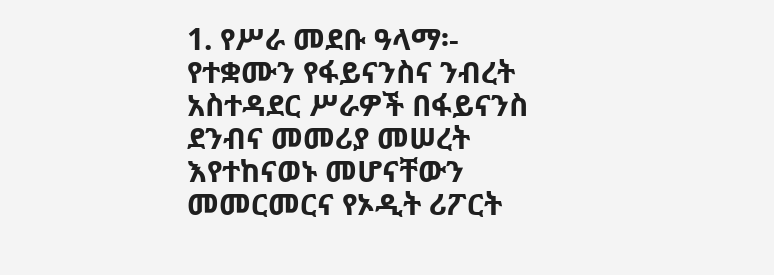1. የሥራ መደቡ ዓላማ፡-
የተቋሙን የፋይናንስና ንብረት አስተዳደር ሥራዎች በፋይናንስ ደንብና መመሪያ መሠረት እየተከናወኑ መሆናቸውን መመርመርና የኦዲት ሪፖርት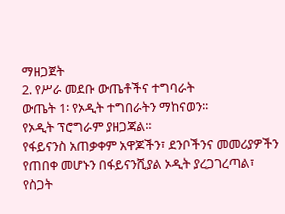ማዘጋጀት
2. የሥራ መደቡ ውጤቶችና ተግባራት
ውጤት 1፡ የኦዲት ተግበራትን ማከናወን፡፡
የኦዲት ፕሮግራም ያዘጋጃል፡፡
የፋይናንስ አጠቃቀም አዋጆችን፣ ደንቦችንና መመሪያዎችን የጠበቀ መሆኑን በፋይናንሺያል ኦዲት ያረጋገረጣል፣
የስጋት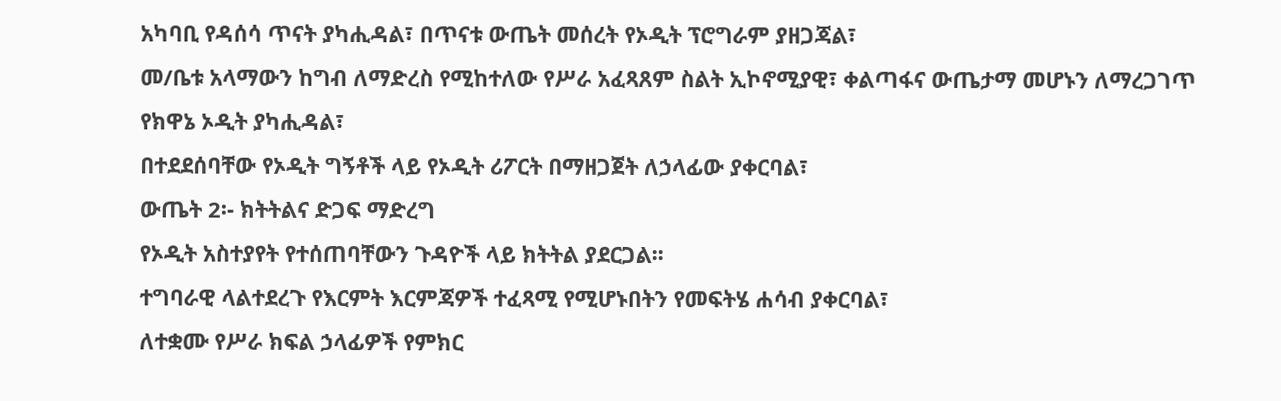አካባቢ የዳሰሳ ጥናት ያካሒዳል፣ በጥናቱ ውጤት መሰረት የኦዲት ፕሮግራም ያዘጋጃል፣
መ/ቤቱ አላማውን ከግብ ለማድረስ የሚከተለው የሥራ አፈጻጸም ስልት ኢኮኖሚያዊ፣ ቀልጣፋና ውጤታማ መሆኑን ለማረጋገጥ የክዋኔ ኦዲት ያካሒዳል፣
በተደደሰባቸው የኦዲት ግኝቶች ላይ የኦዲት ሪፖርት በማዘጋጀት ለኃላፊው ያቀርባል፣
ውጤት 2፡- ክትትልና ድጋፍ ማድረግ
የኦዲት አስተያየት የተሰጠባቸውን ጉዳዮች ላይ ክትትል ያደርጋል፡፡
ተግባራዊ ላልተደረጉ የእርምት እርምጃዎች ተፈጻሚ የሚሆኑበትን የመፍትሄ ሐሳብ ያቀርባል፣
ለተቋሙ የሥራ ክፍል ኃላፊዎች የምክር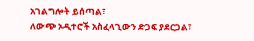አገልግሎት ይሰጣል፣
ለውጭ ኦዲተሮች አስፈላጊውን ድጋፍ ያደርጋል፣